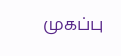முகப்பு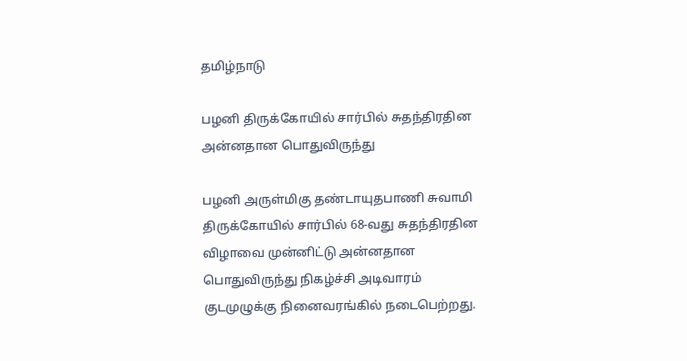தமிழ்நாடு

பழனி திருக்கோயில் சார்பில் சுதந்திரதின அன்னதான பொதுவிருந்து

பழனி அருள்மிகு தண்டாயுதபாணி சுவாமி திருக்கோயில் சார்பில் 68-வது சுதந்திரதின விழாவை முன்னிட்டு அன்னதான பொதுவிருந்து நிகழ்ச்சி அடிவாரம் குடமுழுக்கு நினைவரங்கில் நடைபெற்றது.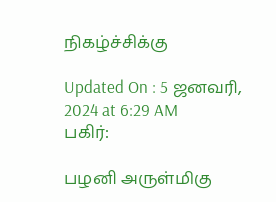நிகழ்ச்சிக்கு

Updated On : 5 ஜனவரி, 2024 at 6:29 AM
பகிர்:

பழனி அருள்மிகு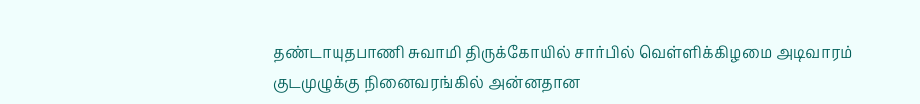தண்டாயுதபாணி சுவாமி திருக்கோயில் சார்பில் வெள்ளிக்கிழமை அடிவாரம் குடமுழுக்கு நினைவரங்கில் அன்னதான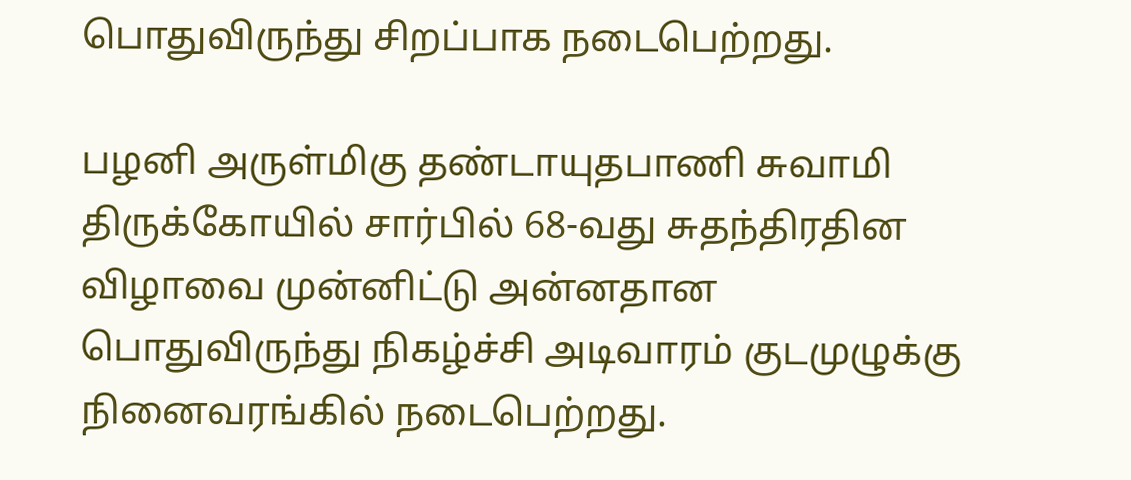பொதுவிருந்து சிறப்பாக நடைபெற்றது.

பழனி அருள்மிகு தண்டாயுதபாணி சுவாமி திருக்கோயில் சார்பில் 68-வது சுதந்திரதின விழாவை முன்னிட்டு அன்னதான பொதுவிருந்து நிகழ்ச்சி அடிவாரம் குடமுழுக்கு நினைவரங்கில் நடைபெற்றது.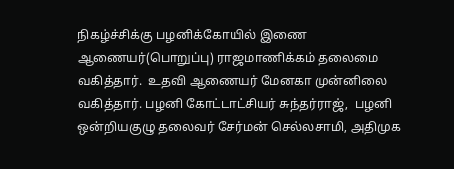நிகழ்ச்சிக்கு பழனிக்கோயில் இணை ஆணையர்(பொறுப்பு) ராஜமாணிக்கம் தலைமை வகித்தார்.  உதவி ஆணையர் மேனகா முன்னிலை வகித்தார். பழனி கோட்டாட்சியர் சுந்தர்ராஜ்,  பழனி ஒன்றியகுழு தலைவர் சேர்மன் செல்லசாமி, அதிமுக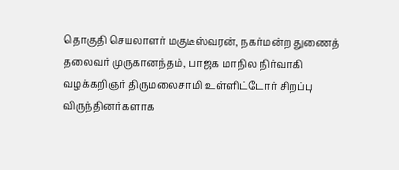தொகுதி செயலாளர் மகுடீஸ்வரன், நகர்மன்ற துணைத் தலைவர் முருகானந்தம், பாஜக மாநில நிர்வாகி வழக்கறிஞர் திருமலைசாமி உள்ளிட்டோர் சிறப்பு விருந்தினர்களாக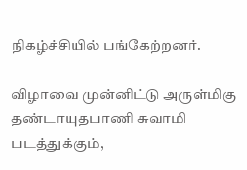நிகழ்ச்சியில் பங்கேற்றனர்.

விழாவை முன்னிட்டு அருள்மிகு தண்டாயுதபாணி சுவாமி படத்துக்கும்,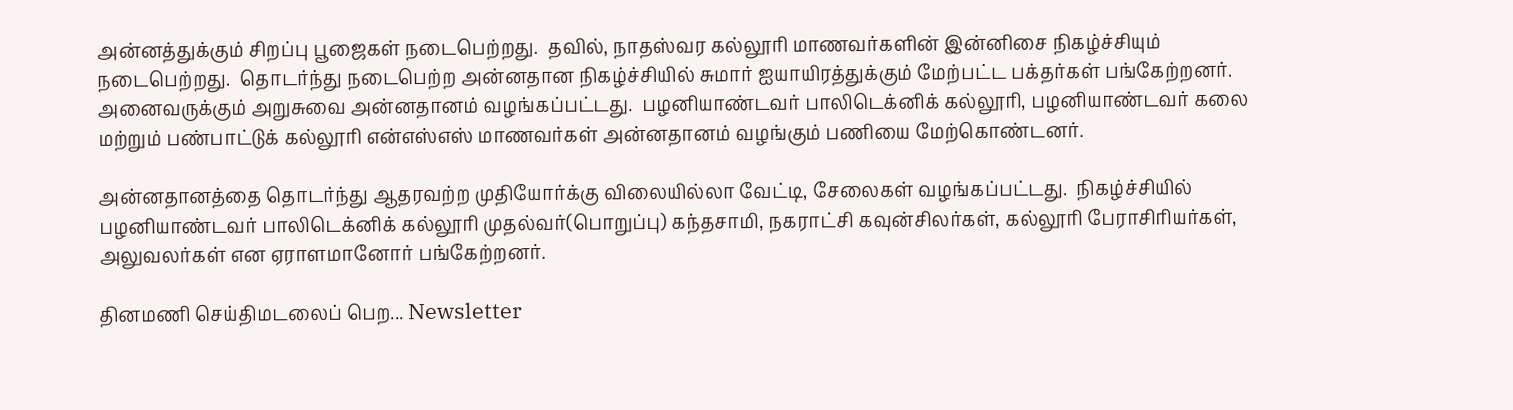அன்னத்துக்கும் சிறப்பு பூஜைகள் நடைபெற்றது.  தவில், நாதஸ்வர கல்லூரி மாணவர்களின் இன்னிசை நிகழ்ச்சியும் நடைபெற்றது.  தொடர்ந்து நடைபெற்ற அன்னதான நிகழ்ச்சியில் சுமார் ஐயாயிரத்துக்கும் மேற்பட்ட பக்தர்கள் பங்கேற்றனர். அனைவருக்கும் அறுசுவை அன்னதானம் வழங்கப்பட்டது.  பழனியாண்டவர் பாலிடெக்னிக் கல்லூரி, பழனியாண்டவர் கலை மற்றும் பண்பாட்டுக் கல்லூரி என்எஸ்எஸ் மாணவர்கள் அன்னதானம் வழங்கும் பணியை மேற்கொண்டனர்.

அன்னதானத்தை தொடர்ந்து ஆதரவற்ற முதியோர்க்கு விலையில்லா வேட்டி, சேலைகள் வழங்கப்பட்டது.  நிகழ்ச்சியில் பழனியாண்டவர் பாலிடெக்னிக் கல்லூரி முதல்வர்(பொறுப்பு) கந்தசாமி, நகராட்சி கவுன்சிலர்கள், கல்லூரி பேராசிரியர்கள், அலுவலர்கள் என ஏராளமானோர் பங்கேற்றனர்.

தினமணி செய்திமடலைப் பெற... Newsletter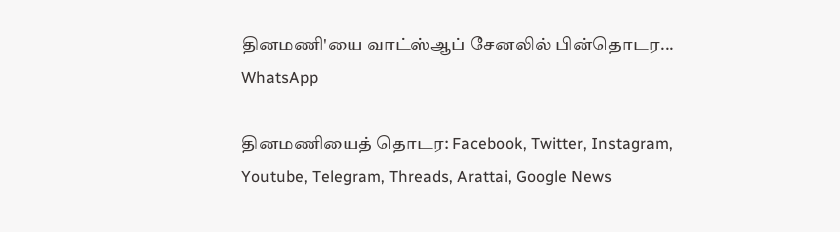தினமணி'யை வாட்ஸ்ஆப் சேனலில் பின்தொடர... WhatsApp

தினமணியைத் தொடர: Facebook, Twitter, Instagram, Youtube, Telegram, Threads, Arattai, Google News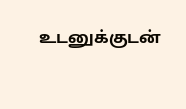உடனுக்குடன்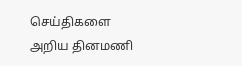செய்திகளை அறிய தினமணி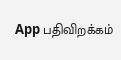App பதிவிறக்கம்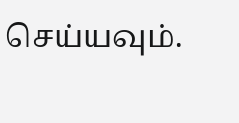செய்யவும்.